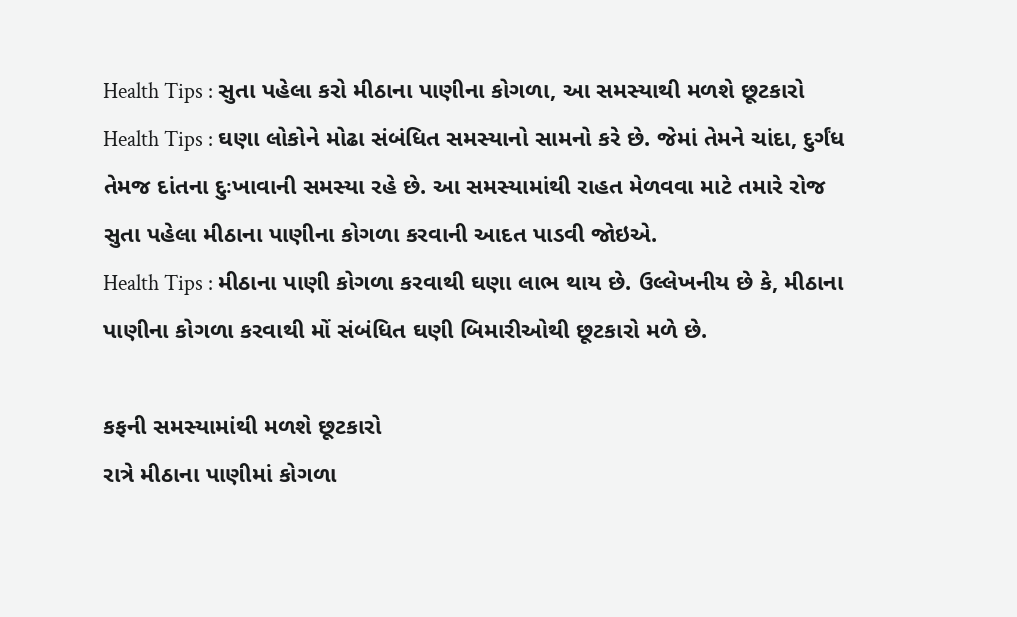Health Tips : સુતા પહેલા કરો મીઠાના પાણીના કોગળા, આ સમસ્યાથી મળશે છૂટકારો
Health Tips : ઘણા લોકોને મોઢા સંબંધિત સમસ્યાનો સામનો કરે છે. જેમાં તેમને ચાંદા, દુર્ગંધ તેમજ દાંતના દુઃખાવાની સમસ્યા રહે છે. આ સમસ્યામાંથી રાહત મેળવવા માટે તમારે રોજ સુતા પહેલા મીઠાના પાણીના કોગળા કરવાની આદત પાડવી જોઇએ.
Health Tips : મીઠાના પાણી કોગળા કરવાથી ઘણા લાભ થાય છે. ઉલ્લેખનીય છે કે, મીઠાના પાણીના કોગળા કરવાથી મોં સંબંધિત ઘણી બિમારીઓથી છૂટકારો મળે છે.

કફની સમસ્યામાંથી મળશે છૂટકારો
રાત્રે મીઠાના પાણીમાં કોગળા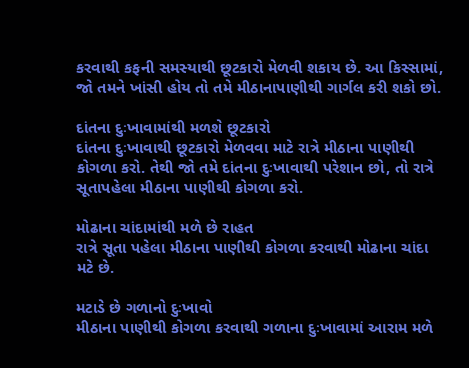કરવાથી કફની સમસ્યાથી છૂટકારો મેળવી શકાય છે. આ કિસ્સામાં, જો તમને ખાંસી હોય તો તમે મીઠાનાપાણીથી ગાર્ગલ કરી શકો છો.

દાંતના દુઃખાવામાંથી મળશે છૂટકારો
દાંતના દુઃખાવાથી છૂટકારો મેળવવા માટે રાત્રે મીઠાના પાણીથી કોગળા કરો. તેથી જો તમે દાંતના દુઃખાવાથી પરેશાન છો, તો રાત્રે સૂતાપહેલા મીઠાના પાણીથી કોગળા કરો.

મોઢાના ચાંદામાંથી મળે છે રાહત
રાત્રે સૂતા પહેલા મીઠાના પાણીથી કોગળા કરવાથી મોઢાના ચાંદા મટે છે.

મટાડે છે ગળાનો દુઃખાવો
મીઠાના પાણીથી કોગળા કરવાથી ગળાના દુઃખાવામાં આરામ મળે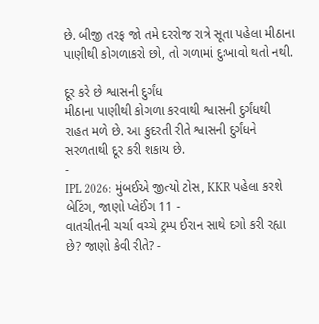છે. બીજી તરફ જો તમે દરરોજ રાત્રે સૂતા પહેલા મીઠાના પાણીથી કોગળાકરો છો, તો ગળામાં દુઃખાવો થતો નથી.

દૂર કરે છે શ્વાસની દુર્ગંધ
મીઠાના પાણીથી કોગળા કરવાથી શ્વાસની દુર્ગંધથી રાહત મળે છે. આ કુદરતી રીતે શ્વાસની દુર્ગંધને સરળતાથી દૂર કરી શકાય છે.
-
IPL 2026: મુંબઈએ જીત્યો ટોસ, KKR પહેલા કરશે બેટિંગ, જાણો પ્લેઈંગ 11 -
વાતચીતની ચર્ચા વચ્ચે ટ્રમ્પ ઈરાન સાથે દગો કરી રહ્યા છે? જાણો કેવી રીતે? -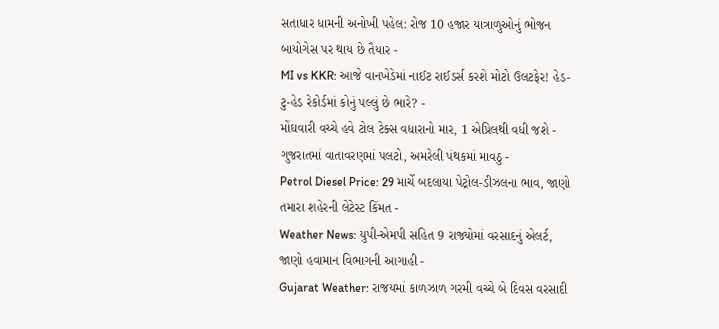સતાધાર ધામની અનોખી પહેલ: રોજ 10 હજાર યાત્રાળુઓનું ભોજન બાયોગેસ પર થાય છે તૈયાર -
MI vs KKR: આજે વાનખેડેમાં નાઈટ રાઈડર્સ કરશે મોટો ઉલટફેર! હેડ-ટુ-હેડ રેકોર્ડમાં કોનું પલ્લું છે ભારે? -
મોંઘવારી વચ્ચે હવે ટોલ ટેક્સ વધારાનો માર, 1 એપ્રિલથી વધી જશે -
ગુજરાતમાં વાતાવરણમાં પલટો, અમરેલી પંથકમાં માવઠુ -
Petrol Diesel Price: 29 માર્ચે બદલાયા પેટ્રોલ-ડીઝલના ભાવ, જાણો તમારા શહેરની લેટેસ્ટ કિંમત -
Weather News: યુપી-એમપી સહિત 9 રાજ્યોમાં વરસાદનું એલર્ટ, જાણો હવામાન વિભાગની આગાહી -
Gujarat Weather: રાજયમાં કાળઝાળ ગરમી વચ્ચે બે દિવસ વરસાદી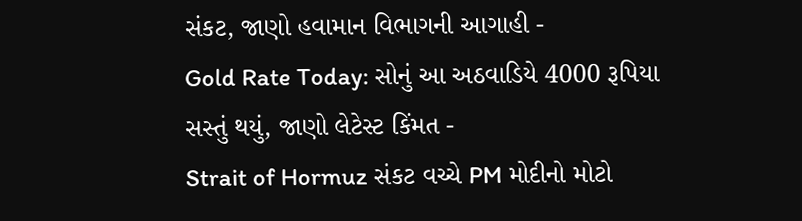સંકટ, જાણો હવામાન વિભાગની આગાહી -
Gold Rate Today: સોનું આ અઠવાડિયે 4000 રૂપિયા સસ્તું થયું, જાણો લેટેસ્ટ કિંમત -
Strait of Hormuz સંકટ વચ્ચે PM મોદીનો મોટો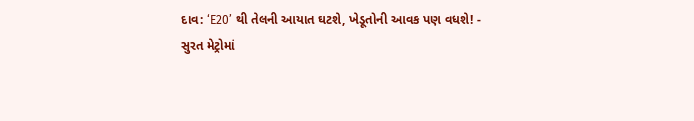દાવ: ‘E20’ થી તેલની આયાત ઘટશે, ખેડૂતોની આવક પણ વધશે! -
સુરત મેટ્રોમાં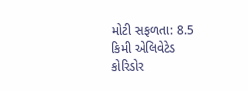મોટી સફળતા: 8.5 કિમી એલિવેટેડ કોરિડોર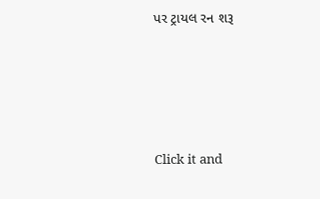પર ટ્રાયલ રન શરૂ






Click it and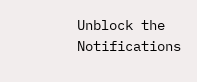Unblock the Notifications